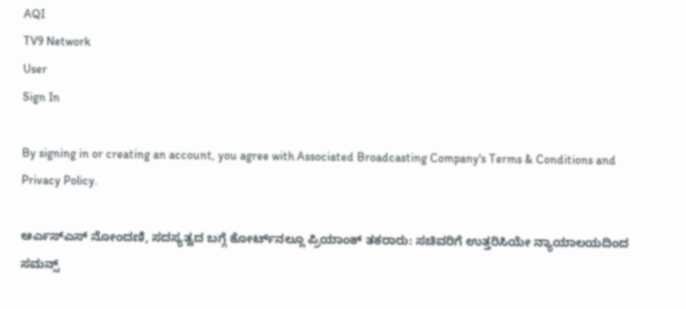AQI
TV9 Network
User
Sign In

By signing in or creating an account, you agree with Associated Broadcasting Company's Terms & Conditions and Privacy Policy.

ಆರ್ಎಸ್ಎಸ್ ನೋಂದಣಿ, ಸದಸ್ಯತ್ವದ ಬಗ್ಗೆ ಕೋರ್ಟ್‌ನಲ್ಲೂ ಪ್ರಿಯಾಂಕ್ ತಕರಾರು: ಸಚಿವರಿಗೆ ಉತ್ತರಿಸಿಯೇ ನ್ಯಾಯಾಲಯದಿಂದ ಸಮನ್ಸ್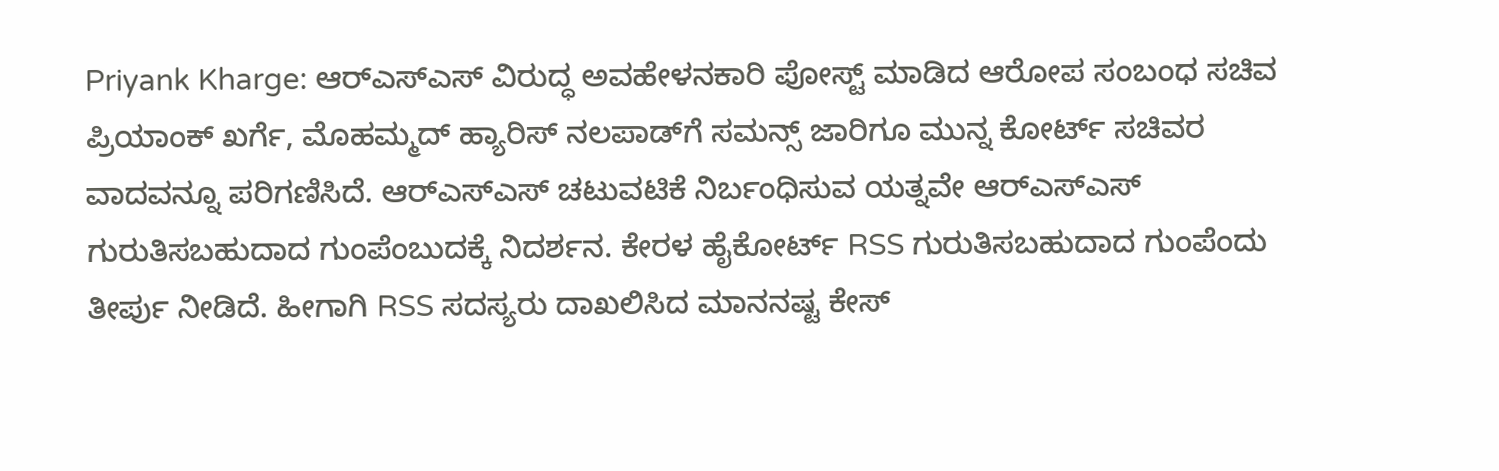Priyank Kharge: ಆರ್‌ಎಸ್‌ಎಸ್‌ ವಿರುದ್ಧ ಅವಹೇಳನಕಾರಿ ಪೋಸ್ಟ್ ಮಾಡಿದ ಆರೋಪ ಸಂಬಂಧ ಸಚಿವ ಪ್ರಿಯಾಂಕ್ ಖರ್ಗೆ, ಮೊಹಮ್ಮದ್ ಹ್ಯಾರಿಸ್ ನಲಪಾಡ್‌ಗೆ ಸಮನ್ಸ್ ಜಾರಿಗೂ ಮುನ್ನ ಕೋರ್ಟ್ ಸಚಿವರ ವಾದವನ್ನೂ ಪರಿಗಣಿಸಿದೆ. ಆರ್‌ಎಸ್‌ಎಸ್‌ ಚಟುವಟಿಕೆ ನಿರ್ಬಂಧಿಸುವ ಯತ್ನವೇ ಆರ್‌ಎಸ್‌ಎಸ್‌ ಗುರುತಿಸಬಹುದಾದ ಗುಂಪೆಂಬುದಕ್ಕೆ ನಿದರ್ಶನ. ಕೇರಳ ಹೈಕೋರ್ಟ್ RSS ಗುರುತಿಸಬಹುದಾದ ಗುಂಪೆಂದು ತೀರ್ಪು ನೀಡಿದೆ. ಹೀಗಾಗಿ RSS ಸದಸ್ಯರು ದಾಖಲಿಸಿದ ಮಾನನಷ್ಟ ಕೇಸ್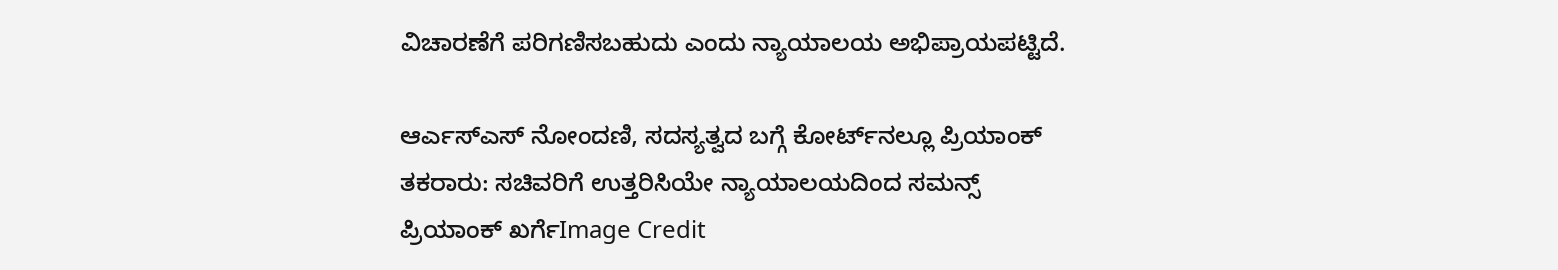ವಿಚಾರಣೆಗೆ ಪರಿಗಣಿಸಬಹುದು ಎಂದು ನ್ಯಾಯಾಲಯ ಅಭಿಪ್ರಾಯಪಟ್ಟಿದೆ.

ಆರ್ಎಸ್ಎಸ್ ನೋಂದಣಿ, ಸದಸ್ಯತ್ವದ ಬಗ್ಗೆ ಕೋರ್ಟ್‌ನಲ್ಲೂ ಪ್ರಿಯಾಂಕ್ ತಕರಾರು: ಸಚಿವರಿಗೆ ಉತ್ತರಿಸಿಯೇ ನ್ಯಾಯಾಲಯದಿಂದ ಸಮನ್ಸ್
ಪ್ರಿಯಾಂಕ್ ಖರ್ಗೆImage Credit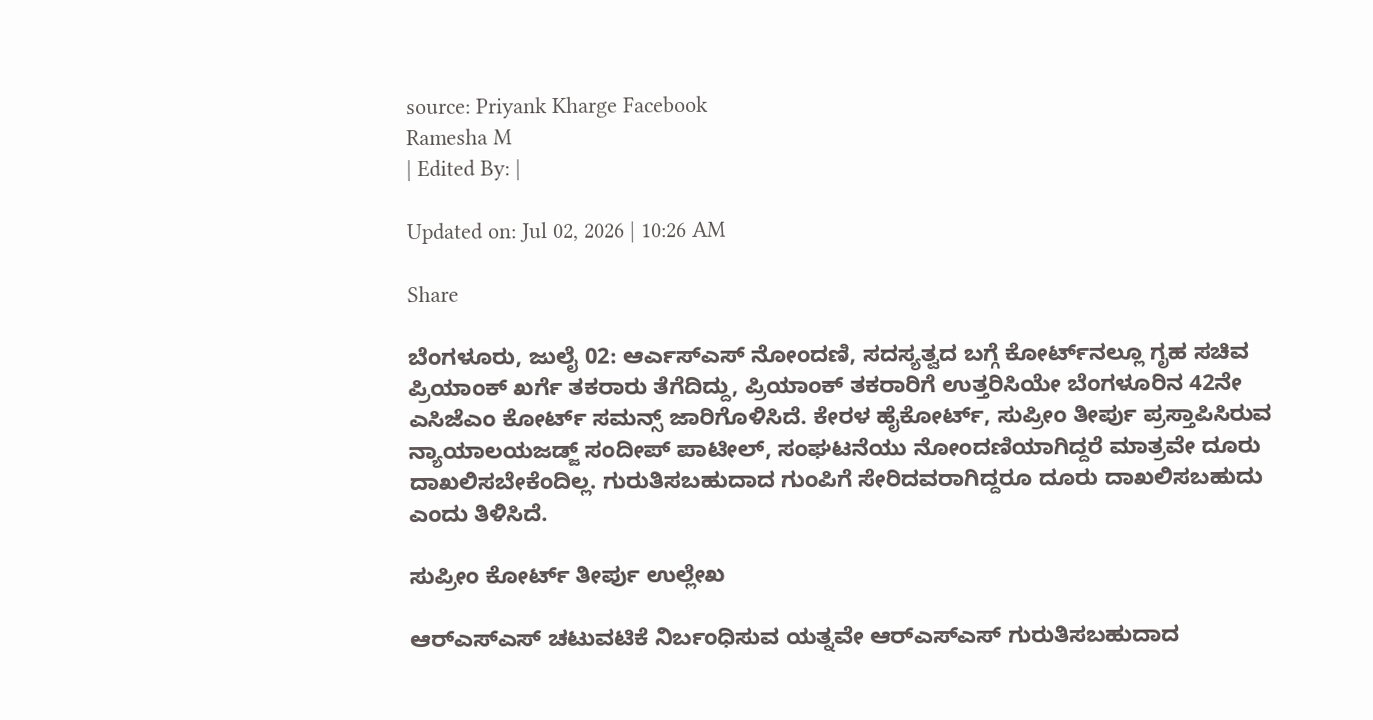source: Priyank Kharge Facebook
Ramesha M
| Edited By: |

Updated on: Jul 02, 2026 | 10:26 AM

Share

ಬೆಂಗಳೂರು, ಜುಲೈ 02: ಆರ್ಎಸ್ಎಸ್ ನೋಂದಣಿ, ಸದಸ್ಯತ್ವದ ಬಗ್ಗೆ ಕೋರ್ಟ್‌ನಲ್ಲೂ ಗೃಹ ಸಚಿವ ಪ್ರಿಯಾಂಕ್ ಖರ್ಗೆ ತಕರಾರು ತೆಗೆದಿದ್ದು, ಪ್ರಿಯಾಂಕ್ ತಕರಾರಿಗೆ ಉತ್ತರಿಸಿಯೇ ಬೆಂಗಳೂರಿನ 42ನೇ ಎಸಿಜೆಎಂ ಕೋರ್ಟ್‌ ಸಮನ್ಸ್ ಜಾರಿಗೊಳಿಸಿದೆ. ಕೇರಳ ಹೈಕೋರ್ಟ್, ಸುಪ್ರೀಂ ತೀರ್ಪು ಪ್ರಸ್ತಾಪಿಸಿರುವ ನ್ಯಾಯಾಲಯಜಡ್ಜ್ ಸಂದೀಪ್ ಪಾಟೀಲ್, ಸಂಘಟನೆಯು ನೋಂದಣಿಯಾಗಿದ್ದರೆ ಮಾತ್ರವೇ ದೂರು ದಾಖಲಿಸಬೇಕೆಂದಿಲ್ಲ. ಗುರುತಿಸಬಹುದಾದ ಗುಂಪಿಗೆ ಸೇರಿದವರಾಗಿದ್ದರೂ ದೂರು ದಾಖಲಿಸಬಹುದು ಎಂದು ತಿಳಿಸಿದೆ.

ಸುಪ್ರೀಂ ಕೋರ್ಟ್ ತೀರ್ಪು ಉಲ್ಲೇಖ

ಆರ್‌ಎಸ್‌ಎಸ್‌ ಚಟುವಟಿಕೆ ನಿರ್ಬಂಧಿಸುವ ಯತ್ನವೇ ಆರ್‌ಎಸ್‌ಎಸ್‌ ಗುರುತಿಸಬಹುದಾದ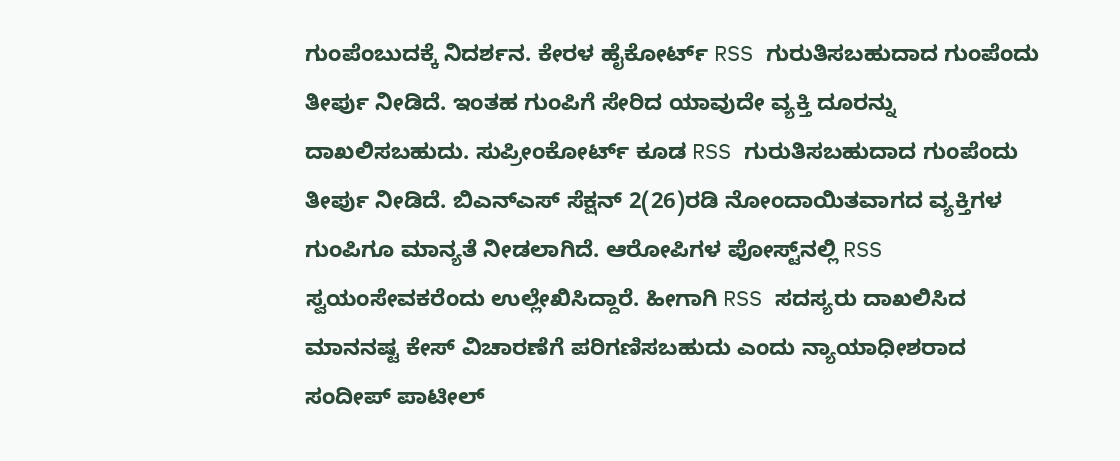ಗುಂಪೆಂಬುದಕ್ಕೆ ನಿದರ್ಶನ. ಕೇರಳ ಹೈಕೋರ್ಟ್ RSS ಗುರುತಿಸಬಹುದಾದ ಗುಂಪೆಂದು ತೀರ್ಪು ನೀಡಿದೆ. ಇಂತಹ ಗುಂಪಿಗೆ ಸೇರಿದ ಯಾವುದೇ ವ್ಯಕ್ತಿ ದೂರನ್ನು ದಾಖಲಿಸಬಹುದು. ಸುಪ್ರೀಂಕೋರ್ಟ್ ಕೂಡ RSS ಗುರುತಿಸಬಹುದಾದ ಗುಂಪೆಂದು ತೀರ್ಪು ನೀಡಿದೆ. ಬಿಎನ್ಎಸ್ ಸೆಕ್ಷನ್‌ 2(26)ರಡಿ ನೋಂದಾಯಿತವಾಗದ ವ್ಯಕ್ತಿಗಳ ಗುಂಪಿಗೂ ಮಾನ್ಯತೆ ನೀಡಲಾಗಿದೆ. ಆರೋಪಿಗಳ ಪೋಸ್ಟ್‌ನಲ್ಲಿ RSS ಸ್ವಯಂಸೇವಕರೆಂದು ಉಲ್ಲೇಖಿಸಿದ್ದಾರೆ. ಹೀಗಾಗಿ RSS ಸದಸ್ಯರು ದಾಖಲಿಸಿದ ಮಾನನಷ್ಟ ಕೇಸ್ ವಿಚಾರಣೆಗೆ ಪರಿಗಣಿಸಬಹುದು ಎಂದು ನ್ಯಾಯಾಧೀಶರಾದ ಸಂದೀಪ್ ಪಾಟೀಲ್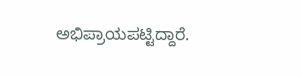ಅಭಿಪ್ರಾಯಪಟ್ಟಿದ್ದಾರೆ.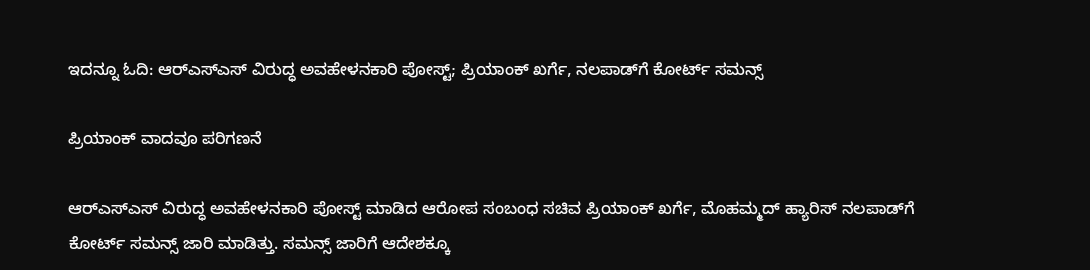ಇದನ್ನೂ ಓದಿ: ಆರ್‌ಎಸ್‌ಎಸ್ ವಿರುದ್ಧ ಅವಹೇಳನಕಾರಿ ಪೋಸ್ಟ್; ಪ್ರಿಯಾಂಕ್ ಖರ್ಗೆ, ನಲಪಾಡ್‌ಗೆ ಕೋರ್ಟ್ ಸಮನ್ಸ್

ಪ್ರಿಯಾಂಕ್ ವಾದವೂ ಪರಿಗಣನೆ

ಆರ್‌ಎಸ್‌ಎಸ್‌ ವಿರುದ್ಧ ಅವಹೇಳನಕಾರಿ ಪೋಸ್ಟ್ ಮಾಡಿದ ಆರೋಪ ಸಂಬಂಧ ಸಚಿವ ಪ್ರಿಯಾಂಕ್ ಖರ್ಗೆ, ಮೊಹಮ್ಮದ್ ಹ್ಯಾರಿಸ್ ನಲಪಾಡ್‌ಗೆ ಕೋರ್ಟ್ ಸಮನ್ಸ್ ಜಾರಿ ಮಾಡಿತ್ತು. ಸಮನ್ಸ್ ಜಾರಿಗೆ ಆದೇಶಕ್ಕೂ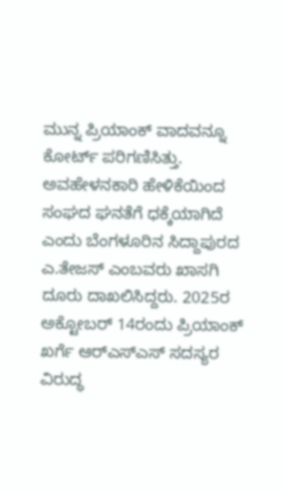ಮುನ್ನ ಪ್ರಿಯಾಂಕ್ ವಾದವನ್ನೂ ಕೋರ್ಟ್ ಪರಿಗಣಿಸಿತ್ತು. ಅವಹೇಳನಕಾರಿ ಹೇಳಿಕೆಯಿಂದ ಸಂಘದ ಘನತೆಗೆ ಧಕ್ಕೆಯಾಗಿದೆ ಎಂದು ಬೆಂಗಳೂರಿನ ಸಿದ್ದಾಪುರದ ಎ.ತೇಜಸ್ ಎಂಬವರು ಖಾಸಗಿ ದೂರು ದಾಖಲಿಸಿದ್ದರು. 2025ರ ಅಕ್ಟೋಬರ್ 14ರಂದು ಪ್ರಿಯಾಂಕ್ ಖರ್ಗೆ ಆರ್‌ಎಸ್‌ಎಸ್ ಸದಸ್ಯರ ವಿರುದ್ಧ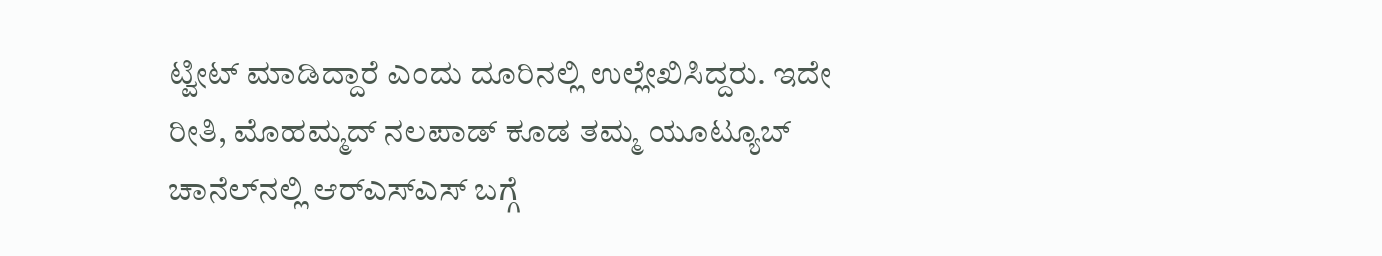ಟ್ವೀಟ್ ಮಾಡಿದ್ದಾರೆ ಎಂದು ದೂರಿನಲ್ಲಿ ಉಲ್ಲೇಖಿಸಿದ್ದರು. ಇದೇ ರೀತಿ, ಮೊಹಮ್ಮದ್ ನಲಪಾಡ್ ಕೂಡ ತಮ್ಮ ಯೂಟ್ಯೂಬ್ ಚಾನೆಲ್‌ನಲ್ಲಿ ಆರ್‌ಎಸ್‌ಎಸ್ ಬಗ್ಗೆ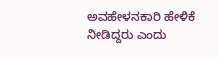ಅವಹೇಳನಕಾರಿ ಹೇಳಿಕೆ ನೀಡಿದ್ದರು ಎಂದು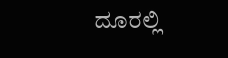ದೂರಲ್ಲಿ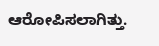ಆರೋಪಿಸಲಾಗಿತ್ತು.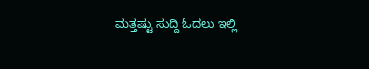ಮತ್ತಷ್ಟು ಸುದ್ದಿ ಓದಲು ಇಲ್ಲಿ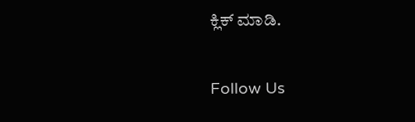ಕ್ಲಿಕ್ ಮಾಡಿ.

Follow Us